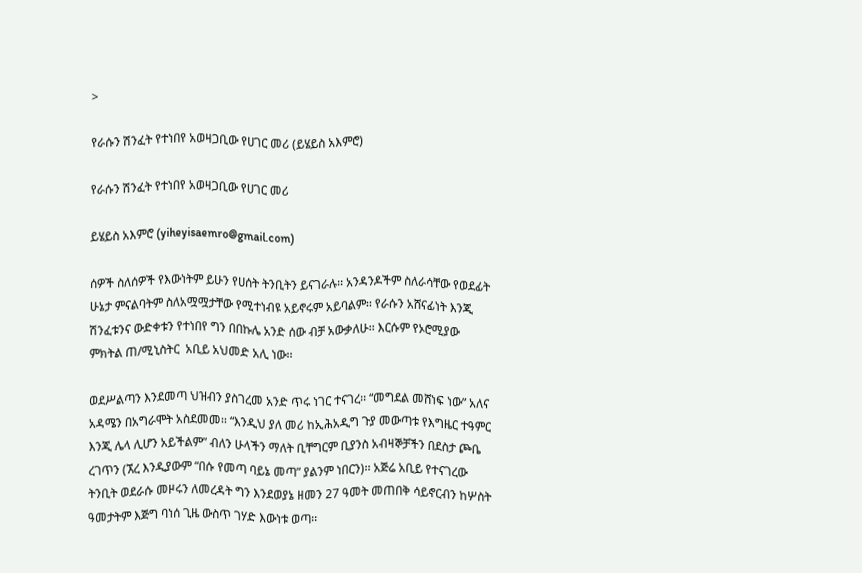>

የራሱን ሽንፈት የተነበየ አወዛጋቢው የሀገር መሪ (ይሄይስ አእምሮ)

የራሱን ሽንፈት የተነበየ አወዛጋቢው የሀገር መሪ

ይሄይስ አእምሮ (yiheyisaemro@gmail.com)

ሰዎች ስለሰዎች የእውነትም ይሁን የሀሰት ትንቢትን ይናገራሉ፡፡ አንዳንዶችም ስለራሳቸው የወደፊት ሁኔታ ምናልባትም ስለአሟሟታቸው የሚተነብዩ አይኖሩም አይባልም፡፡ የራሱን አሸናፊነት እንጂ ሽንፈቱንና ውድቀቱን የተነበየ ግን በበኩሌ አንድ ሰው ብቻ አውቃለሁ፡፡ እርሱም የኦሮሚያው ምክትል ጠ/ሚኒስትር  አቢይ አህመድ አሊ ነው፡፡

ወደሥልጣን እንደመጣ ህዝብን ያስገረመ አንድ ጥሩ ነገር ተናገረ፡፡ “መግደል መሸነፍ ነው” አለና አዳሜን በአግራሞት አስደመመ፡፡ “እንዲህ ያለ መሪ ከኢሕአዲግ ጉያ መውጣቱ የእግዜር ተዓምር እንጂ ሌላ ሊሆን አይችልም” ብለን ሁላችን ማለት ቢቸግርም ቢያንስ አብዛኞቻችን በደስታ ጮቤ ረገጥን (ኧረ እንዲያውም “በሱ የመጣ ባይኔ መጣ” ያልንም ነበርን)፡፡ አጅሬ አቢይ የተናገረው ትንቢት ወደራሱ መዞሩን ለመረዳት ግን እንደወያኔ ዘመን 27 ዓመት መጠበቅ ሳይኖርብን ከሦስት ዓመታትም እጅግ ባነሰ ጊዜ ውስጥ ገሃድ እውነቱ ወጣ፡፡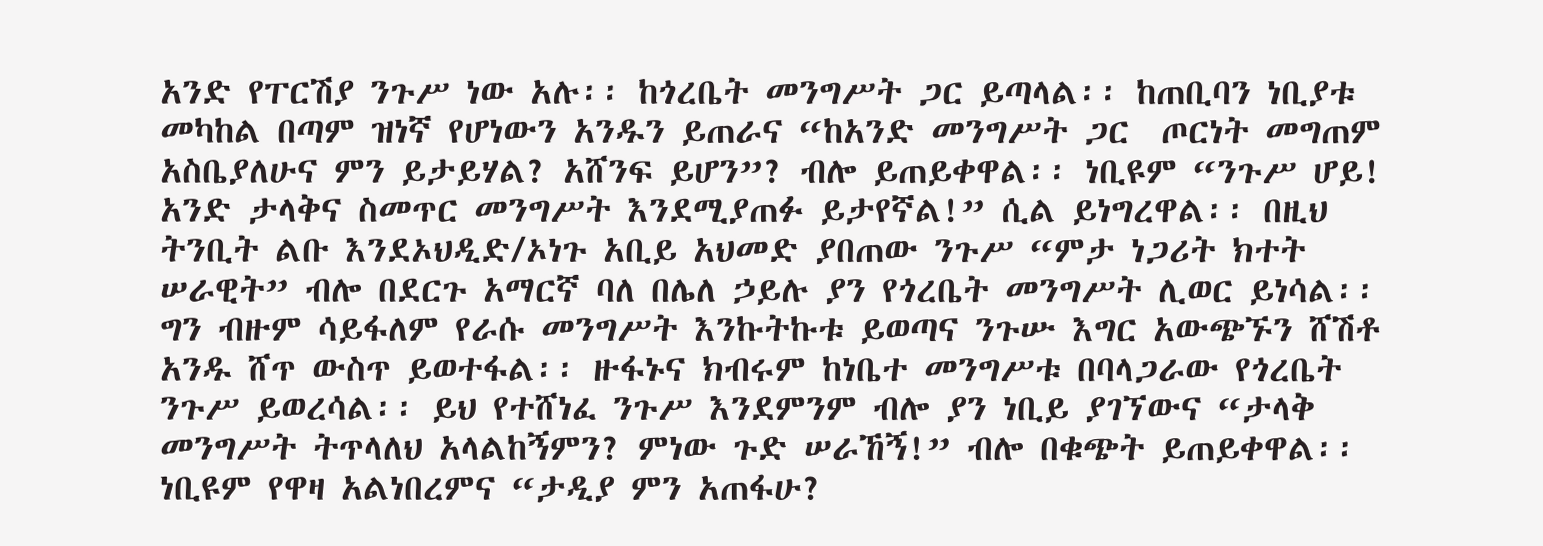አንድ የፐርሽያ ንጉሥ ነው አሉ፡፡ ከጎረቤት መንግሥት ጋር ይጣላል፡፡ ከጠቢባን ነቢያቱ መካከል በጣም ዝነኛ የሆነውን አንዱን ይጠራና “ከአንድ መንግሥት ጋር  ጦርነት መግጠም አስቤያለሁና ምን ይታይሃል? አሸንፍ ይሆን”? ብሎ ይጠይቀዋል፡፡ ነቢዩም “ንጉሥ ሆይ! አንድ ታላቅና ስመጥር መንግሥት እንደሚያጠፉ ይታየኛል!” ሲል ይነግረዋል፡፡ በዚህ ትንቢት ልቡ እንደኦህዲድ/ኦነጉ አቢይ አህመድ ያበጠው ንጉሥ “ምታ ነጋሪት ክተት ሠራዊት” ብሎ በደርጉ አማርኛ ባለ በሌለ ኃይሉ ያን የጎረቤት መንግሥት ሊወር ይነሳል፡፡ ግን ብዙም ሳይፋለም የራሱ መንግሥት እንኩትኩቱ ይወጣና ንጉሡ እግር አውጭኙን ሸሽቶ አንዱ ሸጥ ውስጥ ይወተፋል፡፡ ዙፋኑና ክብሩም ከነቤተ መንግሥቱ በባላጋራው የጎረቤት ንጉሥ ይወረሳል፡፡ ይህ የተሸነፈ ንጉሥ እንደምንም ብሎ ያን ነቢይ ያገኘውና “ታላቅ መንግሥት ትጥላለህ አላልከኝምን? ምነው ጉድ ሠራኸኝ!” ብሎ በቁጭት ይጠይቀዋል፡፡ ነቢዩም የዋዛ አልነበረምና “ታዲያ ምን አጠፋሁ?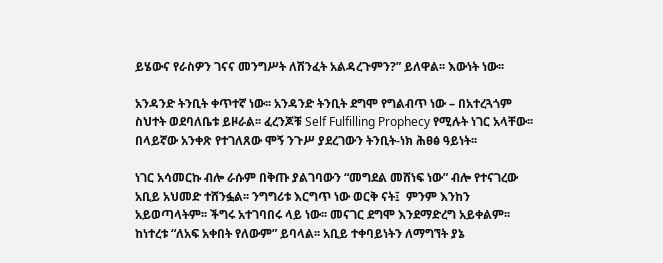ይሄውና የራስዎን ገናና መንግሥት ለሽንፈት አልዳረጉምን?” ይለዋል፡፡ እውነት ነው፡፡

አንዳንድ ትንቢት ቀጥተኛ ነው፡፡ አንዳንድ ትንቢት ደግሞ የግልብጥ ነው – በአተረጓጎም ስህተት ወደባለቤቱ ይዞራል፡፡ ፈረንጆቹ Self Fulfilling Prophecy የሚሉት ነገር አላቸው፡፡ በላይኛው አንቀጽ የተገለጸው ሞኝ ንጉሥ ያደረገውን ትንቢት-ነክ ሕፀፅ ዓይነት፡፡

ነገር አሳመርኩ ብሎ ራሱም በቅጡ ያልገባውን “መግደል መሸነፍ ነው” ብሎ የተናገረው  አቢይ አህመድ ተሸንፏል፡፡ ንግግሪቱ እርግጥ ነው ወርቅ ናት፤  ምንም እንከን አይወጣላትም፡፡ ችግሩ አተገባበሩ ላይ ነው፡፡ መናገር ደግሞ እንደማድረግ አይቀልም፡፡ ከነተረቱ “ለአፍ አቀበት የለውም” ይባላል፡፡ አቢይ ተቀባይነትን ለማግኘት ያኔ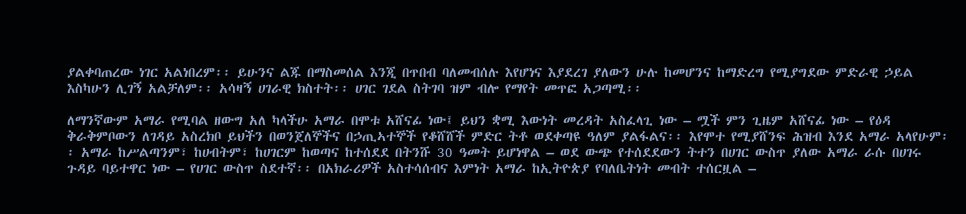ያልቀባጠረው ነገር አልነበረም፡፡ ይሁንና ልጁ በማስመሰል እንጂ በጥበብ ባለመብሰሉ እየሆነና እያደረገ ያለውን ሁሉ ከመሆንና ከማድረግ የሚያግደው ምድራዊ ኃይል እስካሁን ሊገኝ አልቻለም፡፡ አሳዛኝ ሀገራዊ ክስተት፡፡ ሀገር ገደል ስትገባ ዝም ብሎ የማየት መጥፎ አጋጣሚ፡፡

ለማንኛውም አማራ የሚባል ዘውግ አለ ካላችሁ አማራ በሞቱ አሸናፊ ነው፤ ይህን ቋሚ እውነት መረዳት አስፈላጊ ነው – ሟች ምን ጊዜም አሸናፊ ነው – የዕዳ ቅራቅምቦውን ለገዳይ አስረክቦ ይህችን በወንጀለኞችና በኃጢኣተኞች የቆሸሸች ምድር ትቶ ወደቀጣዩ ዓለም ያልፋልና፡፡ እየሞተ የሚያሸንፍ ሕዝብ እንደ አማራ አላየሁም፡፡ አማራ ከሥልጣንም፣ ከሀብትም፣ ከሀገርም ከወጣና ከተሰደደ በትንሹ 30 ዓመት ይሆነዋል – ወደ ውጭ የተሰደደውን ትተን በሀገር ውስጥ ያለው አማራ ራሱ በሀገሩ ጉዳይ ባይተዋር ነው – የሀገር ውስጥ ስደተኛ፡፡ በአክራሪዎች አስተሳሰብና እምነት አማራ ከኢትዮጵያ የባለቤትነት መብት ተሰርዟል –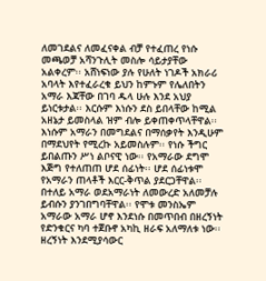ለመገደልና ለመፈናቀል ብቻ የተፈጠረ የነሱ መጫወቻ አሻንጉሊት መስሎ ሳይታያቸው አልቀረም፡፡ አሸነፍነው ያሉ የሁለት ነገዶች አክራሪ አባላት እየተፈራረቁ ይህን ከምኑም የሌለበትን አማራ እጃቸው በገባ ዱላ ሁሉ እንደ አህያ ይነርቱታል፡፡ እርሱም እነሱን ደስ ይበላቸው ከሚል አዘኔታ ይመስላል ዝም ብሎ ይቀጠቀጥላቸዋል፡፡ እነሱም አማራን በመግደልና በማሰቃየት እንዲሁም በማደህየት የሚረኩ አይመስሉም፡፡ የነሱ ችግር ይበልጡን ሥነ ልቦናዊ ነው፡፡ የአማራው ደግሞ እጅግ የተለጠጠ ሆደ ሰፊነት፡፡ ሆደ ሰፊነቱሞ የአማራን ጠላቶች እርር-ቅጥል ያደርጋቸዋል፡፡ በተለይ አማራ ወደአማራነት ለመውረድ አለመቻሉ ይብሱን ያንገበግባቸዋል፡፡ የሞቱ መንስኤም አማራው አማራ ሆኖ እንደነሱ በመጥበብ በዘረኝነት የድንቁርና ካባ ተጀቡኖ አካኪ ዘራፍ አለማለቱ ነው፡፡ ዘረኝነት እንደሚያሳውር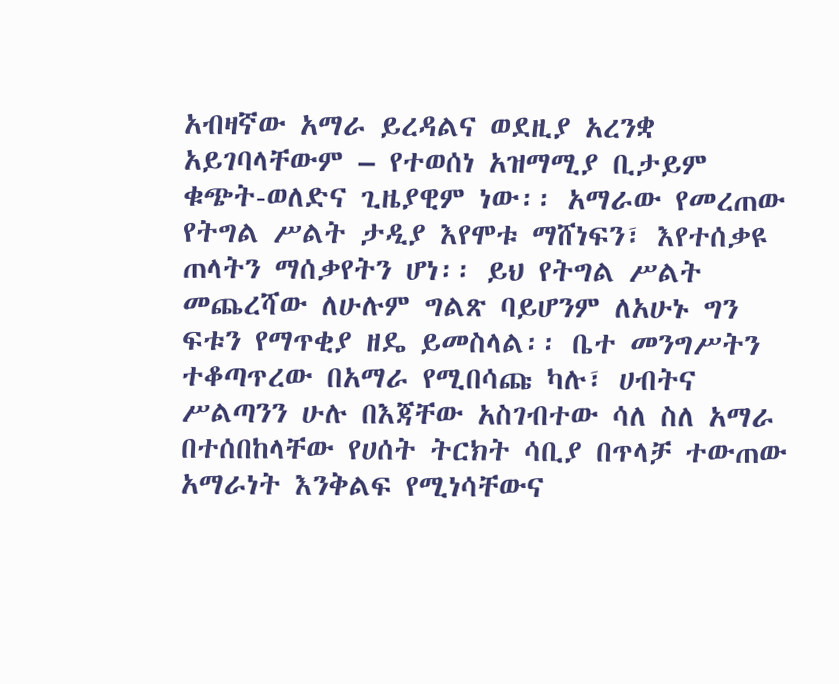አብዛኛው አማራ ይረዳልና ወደዚያ አረንቋ አይገባላቸውም – የተወሰነ አዝማሚያ ቢታይም ቁጭት-ወለድና ጊዜያዊም ነው፡፡ አማራው የመረጠው የትግል ሥልት ታዲያ እየሞቱ ማሸነፍን፣ እየተሰቃዩ ጠላትን ማሰቃየትን ሆነ፡፡ ይህ የትግል ሥልት መጨረሻው ለሁሉም ግልጽ ባይሆንም ለአሁኑ ግን ፍቱን የማጥቂያ ዘዴ ይመስላል፡፡ ቤተ መንግሥትን ተቆጣጥረው በአማራ የሚበሳጩ ካሉ፣ ሀብትና ሥልጣንን ሁሉ በእጃቸው አስገብተው ሳለ ስለ አማራ በተሰበከላቸው የሀሰት ትርክት ሳቢያ በጥላቻ ተውጠው አማራነት እንቅልፍ የሚነሳቸውና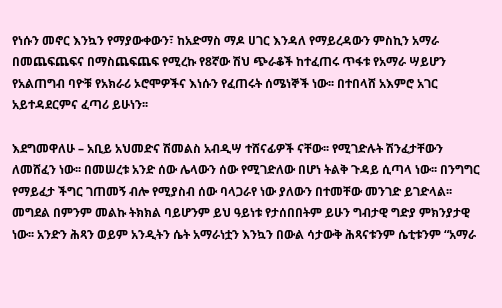የነሱን መኖር እንኳን የማያውቀውን፣ ከአድማስ ማዶ ሀገር እንዳለ የማይረዳውን ምስኪን አማራ በመጨፍጨፍና በማስጨፍጨፍ የሚረኩ የ8ኛው ሽህ ጭራቆች ከተፈጠሩ ጥፋቱ የአማራ ሣይሆን የአልጠግብ ባዮቹ የአክራሪ ኦሮሞዎችና እነሱን የፈጠሩት ሰሜነኞች ነው፡፡ በተበላሸ አእምሮ አገር አይተዳደርምና ፈጣሪ ይሁነን፡፡

እደግመዋለሁ – አቢይ አህመድና ሽመልስ አብዲሣ ተሸናፊዎች ናቸው፡፡ የሚገድሉት ሽንፈታቸውን ለመሸፈን ነው፡፡ በመሠረቱ አንድ ሰው ሌላውን ሰው የሚገድለው በሆነ ትልቅ ጉዳይ ሲጣላ ነው፡፡ በንግግር የማይፈታ ችግር ገጠመኝ ብሎ የሚያስብ ሰው ባላጋራየ ነው ያለውን በተመቸው መንገድ ይገድላል፡፡ መግደል በምንም መልኩ ትክክል ባይሆንም ይህ ዓይነቱ የታሰበበትም ይሁን ግብታዊ ግድያ ምክንያታዊ ነው፡፡ አንድን ሕጻን ወይም አንዲትን ሴት አማራነቷን እንኳን በውል ሳታውቅ ሕጻናቱንም ሴቲቱንም “አማራ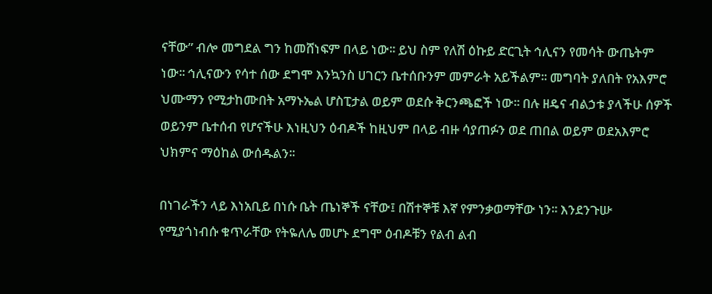ናቸው” ብሎ መግደል ግን ከመሸነፍም በላይ ነው፡፡ ይህ ስም የለሽ ዕኩይ ድርጊት ኅሊናን የመሳት ውጤትም ነው፡፡ ኅሊናውን የሳተ ሰው ደግሞ እንኳንስ ሀገርን ቤተሰቡንም መምራት አይችልም፡፡ መግባት ያለበት የአእምሮ ህሙማን የሚታከሙበት አማኑኤል ሆስፒታል ወይም ወደሱ ቅርንጫፎች ነው፡፡ በሉ ዘዴና ብልኃቱ ያላችሁ ሰዎች ወይንም ቤተሰብ የሆናችሁ እነዚህን ዕብዶች ከዚህም በላይ ብዙ ሳያጠፉን ወደ ጠበል ወይም ወደአእምሮ ህክምና ማዕከል ውሰዱልን፡፡

በነገራችን ላይ እነአቢይ በነሱ ቤት ጤነኞች ናቸው፤ በሽተኞቹ እኛ የምንቃወማቸው ነን፡፡ እንደንጉሡ የሚያጎነብሱ ቁጥራቸው የትዬለሌ መሆኑ ደግሞ ዕብዶቹን የልብ ልብ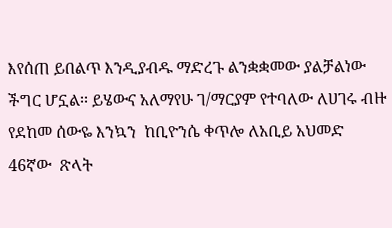እየሰጠ ይበልጥ እንዲያብዱ ማድረጉ ልንቋቋመው ያልቻልነው ችግር ሆኗል፡፡ ይሄውና አለማየሁ ገ/ማርያም የተባለው ለሀገሩ ብዙ የደከመ ሰውዬ እንኳን  ከቢዮንሴ ቀጥሎ ለአቢይ አህመድ 46ኛው  ጽላት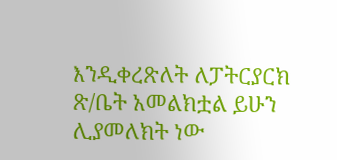እንዲቀረጽለት ለፓትርያርክ ጽ/ቤት አመልክቷል ይሁን ሊያመለክት ነው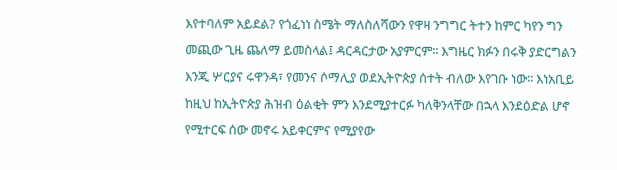እየተባለም አይደል? የጎፈነነ ስሜት ማለስለሻውን የዋዛ ንግግር ትተን ከምር ካየን ግን መጪው ጊዜ ጨለማ ይመስላል፤ ዳርዳርታው አያምርም፡፡ እግዜር ክፉን በሩቅ ያድርግልን እንጂ ሦርያና ሩዋንዳ፣ የመንና ሶማሊያ ወደኢትዮጵያ ሰተት ብለው እየገቡ ነው፡፡ እነአቢይ ከዚህ ከኢትዮጵያ ሕዝብ ዕልቂት ምን እንደሚያተርፉ ካለቅንላቸው በኋላ እንደዕድል ሆኖ የሚተርፍ ሰው መኖሩ አይቀርምና የሚያየው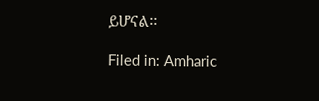ይሆናል፡፡

Filed in: Amharic